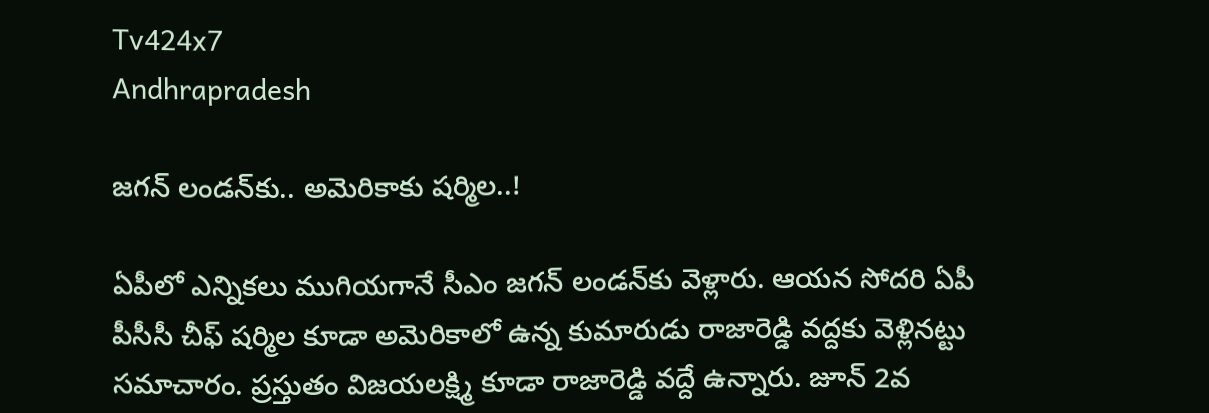Tv424x7
Andhrapradesh

జగన్ లండ‌న్‌కు.. అమెరికాకు షర్మిల..!

ఏపీలో ఎన్నికలు ముగియగానే సీఎం జగన్ లండన్‌కు వెళ్లారు. ఆయన సోదరి ఏపీ పీసీసీ చీఫ్ షర్మిల కూడా అమెరికాలో ఉన్న కుమారుడు రాజారెడ్డి వద్దకు వెళ్లినట్టు సమాచారం. ప్రస్తుతం విజయలక్ష్మి కూడా రాజారెడ్డి వద్దే ఉన్నారు. జూన్ 2వ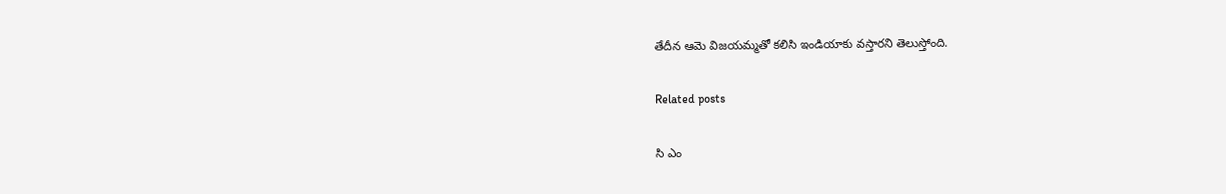తేదీన ఆమె విజయమ్మతో కలిసి ఇండియాకు వస్తారని తెలుస్తోంది.

Related posts

సి ఎం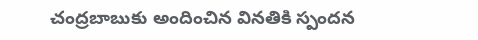చంద్రబాబుకు అందించిన వినతికి స్పందన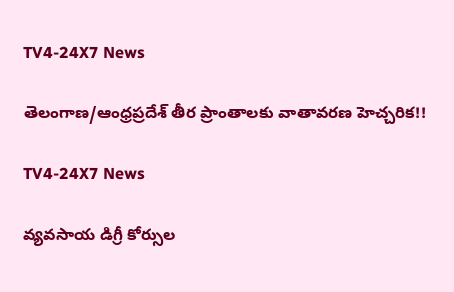TV4-24X7 News

తెలంగాణ/ఆంధ్రప్రదేశ్ తీర ప్రాంతాలకు వాతావరణ హెచ్చరిక!!

TV4-24X7 News

వ్యవసాయ డిగ్రీ కోర్సుల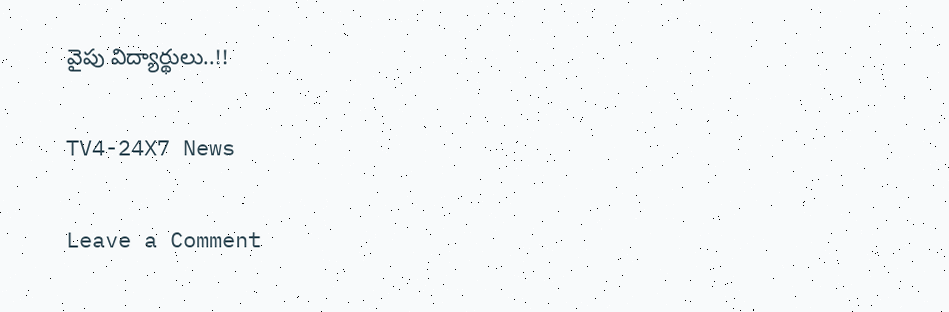వైపు విద్యార్థులు..!!

TV4-24X7 News

Leave a Comment